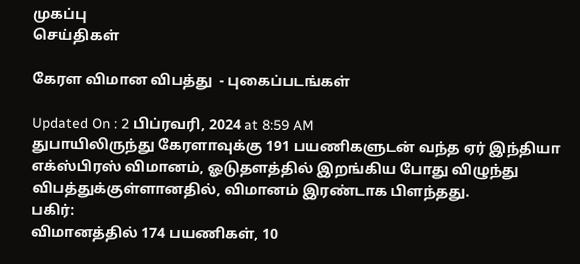முகப்பு
செய்திகள்

கேரள விமான விபத்து  - புகைப்படங்கள்

Updated On : 2 பிப்ரவரி, 2024 at 8:59 AM
துபாயிலிருந்து கேரளாவுக்கு 191 பயணிகளுடன் வந்த ஏர் இந்தியா எக்ஸ்பிரஸ் விமானம், ஓடுதளத்தில் இறங்கிய போது விழுந்து விபத்துக்குள்ளானதில், விமானம் இரண்டாக பிளந்தது.
பகிர்:
விமானத்தில் 174 பயணிகள், 10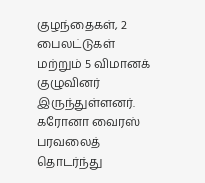குழந்தைகள், 2 பைலட்டுகள் மற்றும் 5 விமானக் குழுவினர் இருந்துள்ளனர்.
கரோனா வைரஸ் பரவலைத் தொடர்ந்து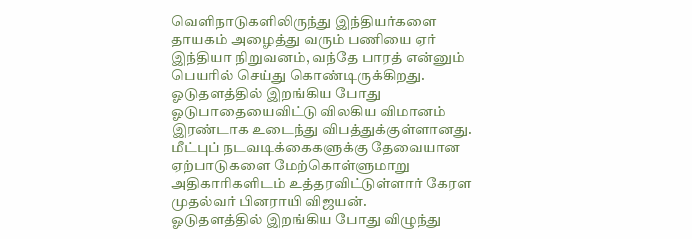வெளிநாடுகளிலிருந்து இந்தியர்களை தாயகம் அழைத்து வரும் பணியை ஏர் இந்தியா நிறுவனம், வந்தே பாரத் என்னும் பெயரில் செய்து கொண்டிருக்கிறது.
ஓடுதளத்தில் இறங்கிய போது ஓடுபாதையைவிட்டு விலகிய விமானம் இரண்டாக உடைந்து விபத்துக்குள்ளானது.
மீட்புப் நடவடிக்கைகளுக்கு தேவையான ஏற்பாடுகளை மேற்கொள்ளுமாறு அதிகாரிகளிடம் உத்தரவிட்டுள்ளார் கேரள முதல்வர் பினராயி விஜயன்.
ஓடுதளத்தில் இறங்கிய போது விழுந்து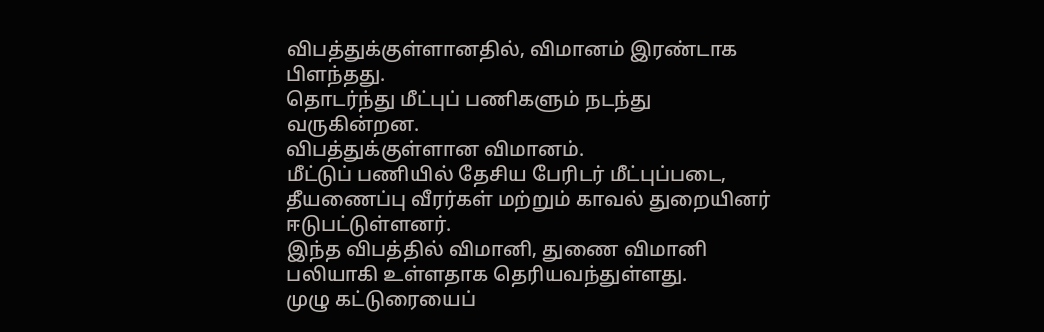விபத்துக்குள்ளானதில், விமானம் இரண்டாக பிளந்தது.
தொடர்ந்து மீட்புப் பணிகளும் நடந்து வருகின்றன.
விபத்துக்குள்ளான விமானம்.
மீட்டுப் பணியில் தேசிய பேரிடர் மீட்புப்படை, தீயணைப்பு வீரர்கள் மற்றும் காவல் துறையினர் ஈடுபட்டுள்ளனர்.
இந்த விபத்தில் விமானி, துணை விமானி பலியாகி உள்ளதாக தெரியவந்துள்ளது.
முழு கட்டுரையைப்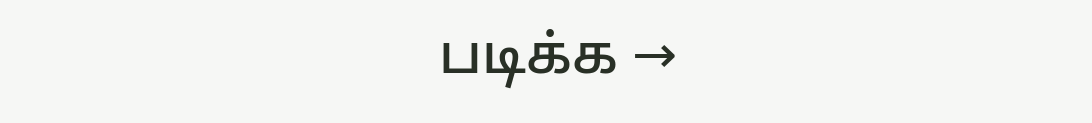படிக்க →